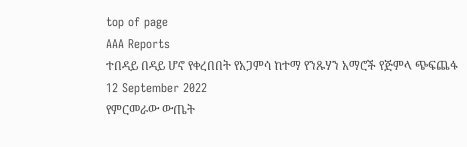top of page
AAA Reports
ተበዳይ በዳይ ሆኖ የቀረበበት የአጋምሳ ከተማ የንጹሃን አማሮች የጅምላ ጭፍጨፋ
12 September 2022
የምርመራው ውጤት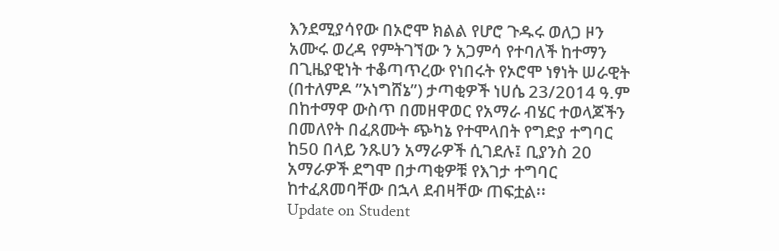እንደሚያሳየው በኦሮሞ ክልል የሆሮ ጉዱሩ ወለጋ ዞን አሙሩ ወረዳ የምትገኘው ን አጋምሳ የተባለች ከተማን በጊዜያዊነት ተቆጣጥረው የነበሩት የኦሮሞ ነፃነት ሠራዊት (በተለምዶ ”ኦነግሸኔ”) ታጣቂዎች ነሀሴ 23/2014 ዓ.ም በከተማዋ ውስጥ በመዘዋወር የአማራ ብሄር ተወላጆችን በመለየት በፈጸሙት ጭካኔ የተሞላበት የግድያ ተግባር ከ50 በላይ ንጹሀን አማራዎች ሲገደሉ፤ ቢያንስ 20 አማራዎች ደግሞ በታጣቂዎቹ የእገታ ተግባር ከተፈጸመባቸው በኋላ ደብዛቸው ጠፍቷል፡፡
Update on Student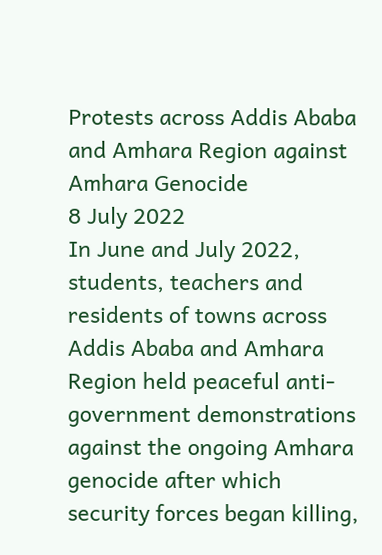Protests across Addis Ababa and Amhara Region against Amhara Genocide
8 July 2022
In June and July 2022, students, teachers and residents of towns across Addis Ababa and Amhara Region held peaceful anti-government demonstrations against the ongoing Amhara genocide after which security forces began killing,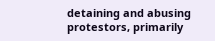detaining and abusing protestors, primarily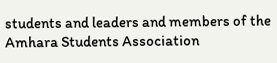students and leaders and members of the Amhara Students Association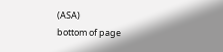(ASA)
bottom of page